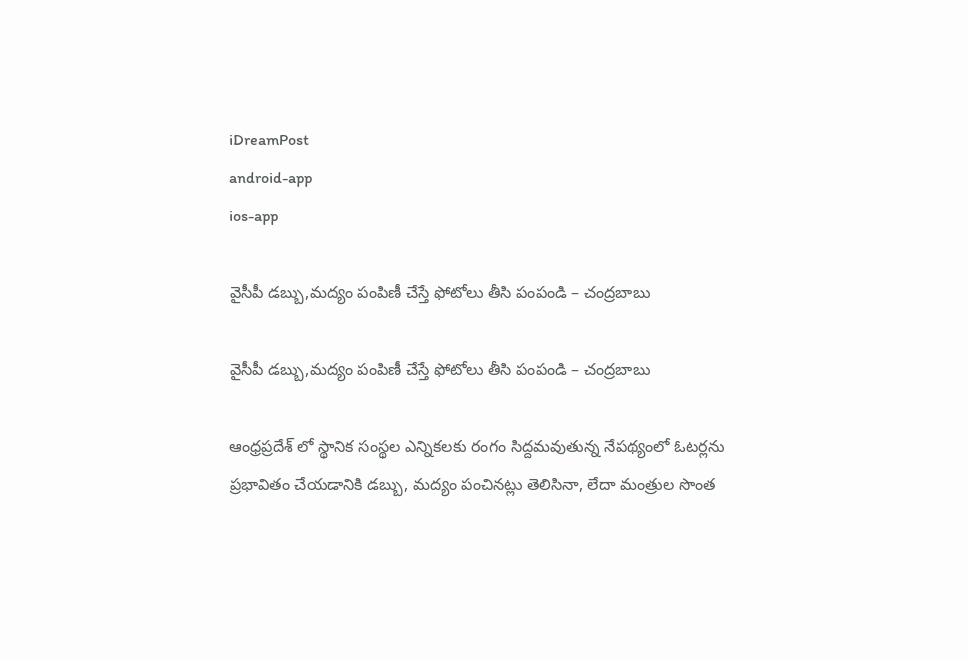iDreamPost
android-app
ios-app

వైసీపీ డబ్బు,మద్యం పంపిణీ చేస్తే ఫోటోలు తీసి పంపండి – చంద్రబాబు

వైసీపీ డబ్బు,మద్యం పంపిణీ చేస్తే ఫోటోలు తీసి పంపండి – చంద్రబాబు

ఆంధ్రప్రదేశ్ లో స్థానిక సంస్థల ఎన్నికలకు రంగం సిద్దమవుతున్న నేపథ్యంలో ఓటర్లను ప్రభావితం చేయడానికి డబ్బు, మద్యం పంచినట్లు తెలిసినా, లేదా మంత్రుల సొంత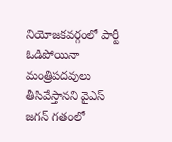నియోజకవర్గంలో పార్టీ ఓడిపోయినా మంత్రిపదవులు తీసివేస్తానని వైఎస్ జగన్ గతంలో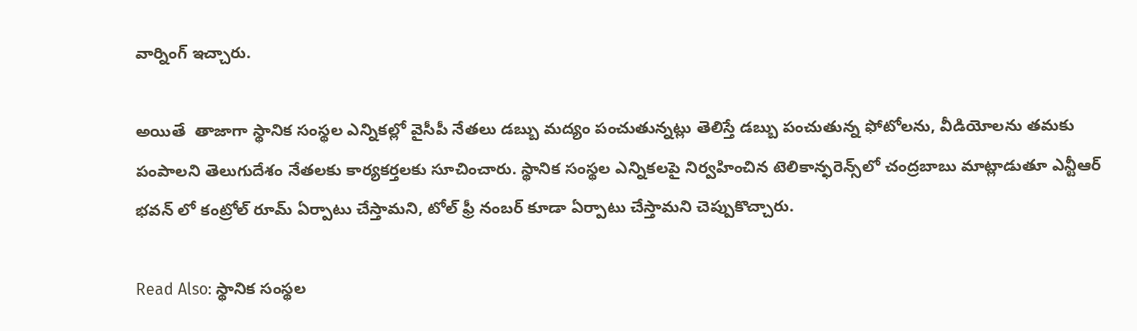వార్నింగ్ ఇచ్చారు.

అయితే  తాజాగా స్థానిక సంస్థల ఎన్నికల్లో వైసీపీ నేతలు డబ్బు మద్యం పంచుతున్నట్లు తెలిస్తే డబ్బు పంచుతున్న ఫోటోలను, వీడియోలను తమకు పంపాలని తెలుగుదేశం నేతలకు కార్యకర్తలకు సూచించారు. స్థానిక సంస్థల ఎన్నికలపై నిర్వహించిన టెలికాన్ఫరెన్స్‌లో చంద్రబాబు మాట్లాడుతూ ఎన్టీఆర్ భవన్ లో కంట్రోల్ రూమ్ ఏర్పాటు చేస్తామని, టోల్ ఫ్రీ నంబర్ కూడా ఏర్పాటు చేస్తామని చెప్పుకొచ్చారు.

Read Also: స్థానిక సంస్థల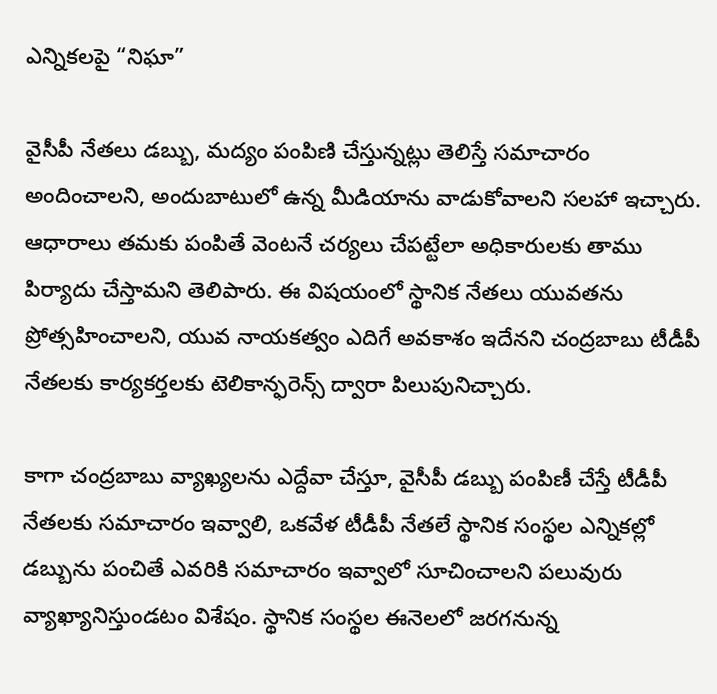ఎన్నికలపై “నిఘా”

వైసీపీ నేతలు డబ్బు, మద్యం పంపిణి చేస్తున్నట్లు తెలిస్తే సమాచారం అందించాలని, అందుబాటులో ఉన్న మీడియాను వాడుకోవాలని సలహా ఇచ్చారు. ఆధారాలు తమకు పంపితే వెంటనే చర్యలు చేపట్టేలా అధికారులకు తాము పిర్యాదు చేస్తామని తెలిపారు. ఈ విషయంలో స్థానిక నేతలు యువతను ప్రోత్సహించాలని, యువ నాయకత్వం ఎదిగే అవకాశం ఇదేనని చంద్రబాబు టీడీపీ నేతలకు కార్యకర్తలకు టెలికాన్ఫరెన్స్‌ ద్వారా పిలుపునిచ్చారు.

కాగా చంద్రబాబు వ్యాఖ్యలను ఎద్దేవా చేస్తూ, వైసీపీ డబ్బు పంపిణీ చేస్తే టీడీపీ నేతలకు సమాచారం ఇవ్వాలి, ఒకవేళ టీడీపీ నేతలే స్థానిక సంస్థల ఎన్నికల్లో డబ్బును పంచితే ఎవరికి సమాచారం ఇవ్వాలో సూచించాలని పలువురు వ్యాఖ్యానిస్తుండటం విశేషం. స్థానిక సంస్థల ఈనెలలో జరగనున్న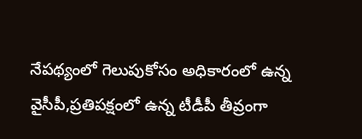నేపథ్యంలో గెలుపుకోసం అధికారంలో ఉన్న వైసీపీ,ప్రతిపక్షంలో ఉన్న టీడీపీ తీవ్రంగా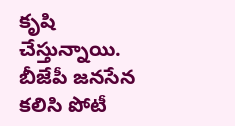కృషి చేస్తున్నాయి. బీజేపీ జనసేన కలిసి పోటీ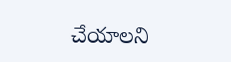చేయాలని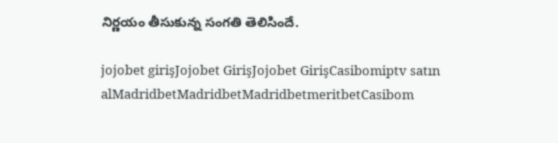నిర్ణయం తీసుకున్న సంగతి తెలిసిందే.

jojobet girişJojobet GirişJojobet GirişCasibomiptv satın alMadridbetMadridbetMadridbetmeritbetCasibom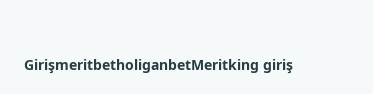GirişmeritbetholiganbetMeritking giriş